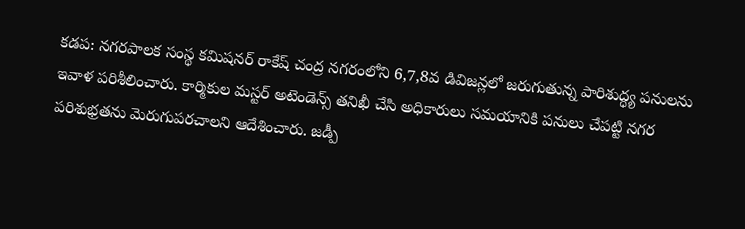కడప: నగరపాలక సంస్థ కమిషనర్ రాకేష్ చంద్ర నగరంలోని 6,7,8వ డివిజన్లలో జరుగుతున్న పారిశుద్ధ్య పనులను ఇవాళ పరిశీలించారు. కార్మికుల మస్టర్ అటెండెన్స్ తనిఖీ చేసి అధికారులు సమయానికి పనులు చేపట్టి నగర పరిశుభ్రతను మెరుగుపరచాలని ఆదేశించారు. జడ్పీ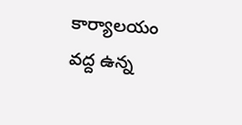కార్యాలయం వద్ద ఉన్న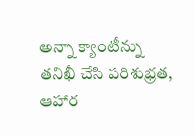అన్నా క్యాంటీన్ను తనిఖీ చేసి పరిశుభ్రత, ఆహార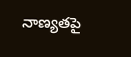నాణ్యతపై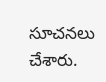సూచనలు చేశారు.